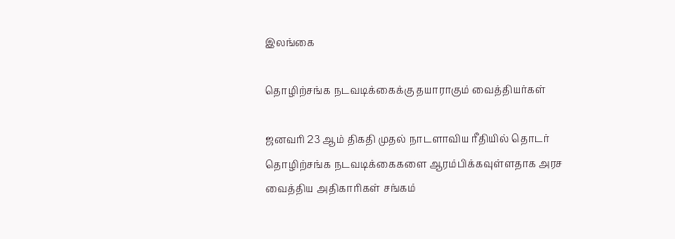இலங்கை

தொழிற்சங்க நடவடிக்கைக்கு தயாராகும் வைத்தியர்கள்

ஜனவரி 23 ஆம் திகதி முதல் நாடளாவிய ரீதியில் தொடர் தொழிற்சங்க நடவடிக்கைகளை ஆரம்பிக்கவுள்ளதாக அரச வைத்திய அதிகாரிகள் சங்கம்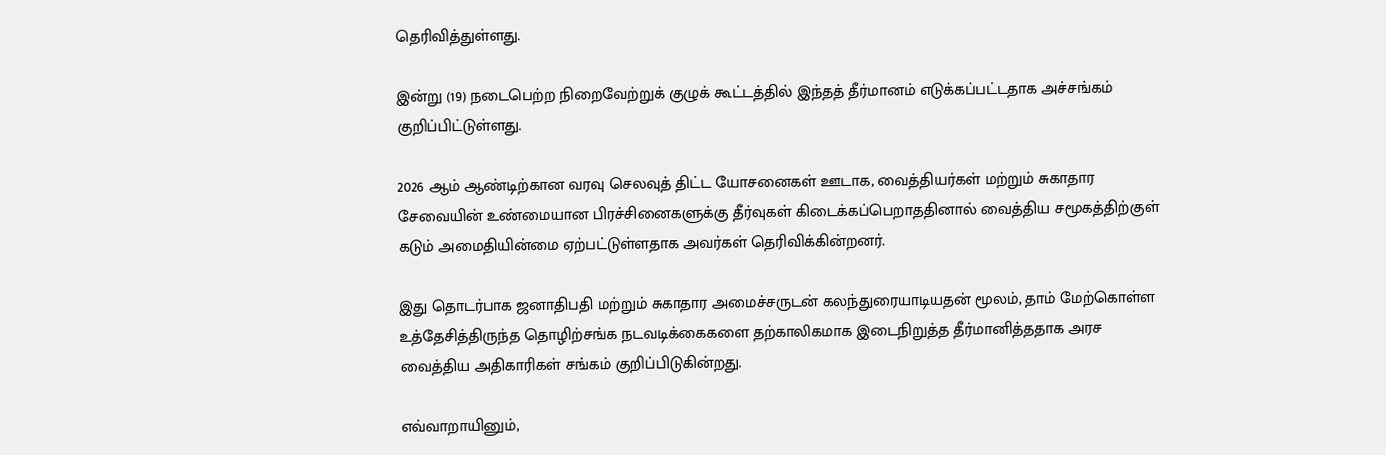தெரிவித்துள்ளது.

இன்று (19) நடைபெற்ற நிறைவேற்றுக் குழுக் கூட்டத்தில் இந்தத் தீர்மானம் எடுக்கப்பட்டதாக அச்சங்கம் குறிப்பிட்டுள்ளது.

2026 ஆம் ஆண்டிற்கான வரவு செலவுத் திட்ட யோசனைகள் ஊடாக, வைத்தியர்கள் மற்றும் சுகாதார சேவையின் உண்மையான பிரச்சினைகளுக்கு தீர்வுகள் கிடைக்கப்பெறாததினால் வைத்திய சமூகத்திற்குள் கடும் அமைதியின்மை ஏற்பட்டுள்ளதாக அவர்கள் தெரிவிக்கின்றனர்.

இது தொடர்பாக ஜனாதிபதி மற்றும் சுகாதார அமைச்சருடன் கலந்துரையாடியதன் மூலம், தாம் மேற்கொள்ள உத்தேசித்திருந்த தொழிற்சங்க நடவடிக்கைகளை தற்காலிகமாக இடைநிறுத்த தீர்மானித்ததாக அரச வைத்திய அதிகாரிகள் சங்கம் குறிப்பிடுகின்றது.

எவ்வாறாயினும்,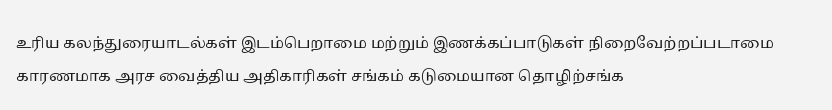உரிய கலந்துரையாடல்கள் இடம்பெறாமை மற்றும் இணக்கப்பாடுகள் நிறைவேற்றப்படாமை காரணமாக அரச வைத்திய அதிகாரிகள் சங்கம் கடுமையான தொழிற்சங்க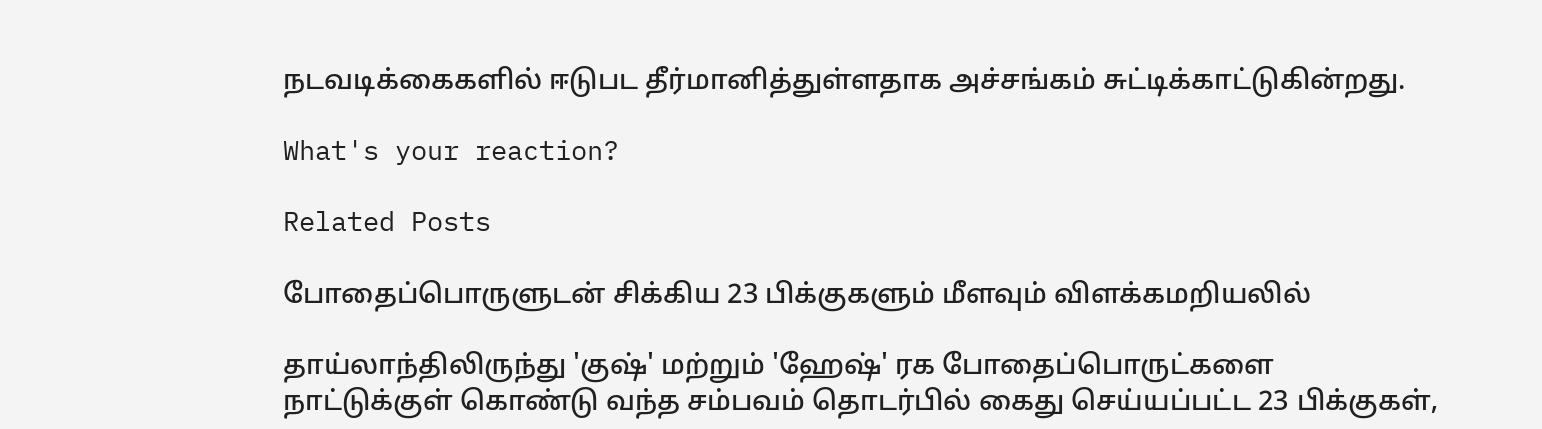நடவடிக்கைகளில் ஈடுபட தீர்மானித்துள்ளதாக அச்சங்கம் சுட்டிக்காட்டுகின்றது.

What's your reaction?

Related Posts

போதைப்பொருளுடன் சிக்கிய 23 பிக்குகளும் மீளவும் விளக்கமறியலில்

தாய்லாந்திலிருந்து 'குஷ்' மற்றும் 'ஹேஷ்' ரக போதைப்பொருட்களை நாட்டுக்குள் கொண்டு வந்த சம்பவம் தொடர்பில் கைது செய்யப்பட்ட 23 பிக்குகள்,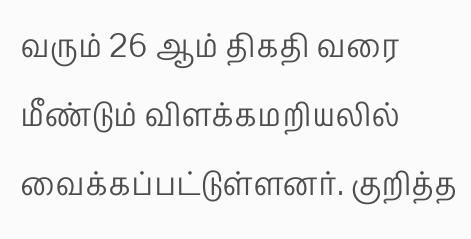வரும் 26 ஆம் திகதி வரை மீண்டும் விளக்கமறியலில் வைக்கப்பட்டுள்ளனர். குறித்த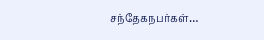சந்தேகநபர்கள்…